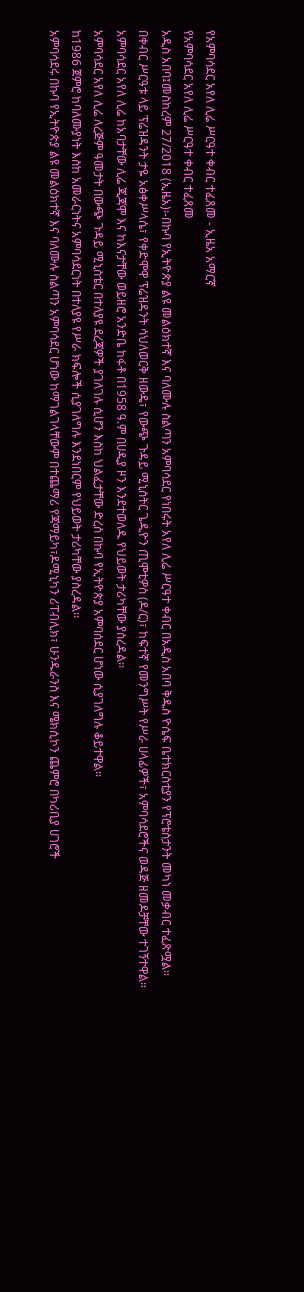የአምባሳደር አየለ ሊሬ ሥርዓተ ቀብር ተፈጸመ - ኢዜአ አማርኛ
የአምባሳደር አየለ ሊሬ ሥርዓተ ቀብር ተፈጸመ
አዲስ አበባ፤መስከረም 27/2018 (ኢዜአ)፡-በኩባ የኢትዮጵያ ልዩ መልዕክተኛ እና ባለሙሉ ስልጣን አምባሳደር የነበሩት አየለ ሊሬ ሥርዓተ ቀብር በአዲስ አበባ ቅዱስ ዮሴፍ ቤተክርስቲያን የፕሮቴስታንት መካነ መቃብር ተፈጽሟል፡፡
በቀብር ሥርዓቱ ላይ ፕሬዝዳንት ታዬ አፅቀሥላሴ፣ የቀድሞዋ ፕሬዝዳንት ሳህለወርቅ ዘውዴ፣ የውጭ ጉዳይ ሚኒስትር ጌዲዮን ጢሞቲዎስ (ዶ/ር)፣ ከፍተኛ የመንግሥት የሥራ ሀላፊዎች፣ አምባሳደሮችና ወዳጅ ዘመዶቻቸው ተገኝተዋል።
አምባሳደር አየለ ሊሬ ከአባታቸው ሊሬ ጂጃሞ እና ከእናታቸው ወይዘሮ አንድቤ ከፋቶ በ1958 ዓ.ም በሀዲያ ዞን እንደተወለዱ የህይወት ታሪካቸው ያስረዳል፡፡
አምባሳደር አየለ ሊሬ ለረጅም ዓመታት በውጭ ጉዳይ ሚኒስቴር በተለያዩ ደረጃዎች ያገለገሉ ሲሆን እስከ ህልፈታቸው ድረስ በኩባ የኢትዮጵያ አምባሰደር ሆነው ሲያገለግሉ ቆይተዋል፡፡
ከ1986 ጀምሮ ከባለሙያነት እስከ አመራርነትና አምባሳደርነት በተለያዩ የሥራ ክፍሎች ሲያገለግሉ እንደነበርም የህይወት ታሪካቸው ያስረዳል፡፡
አምባሳደሩ በኩባ የኢትዮጵያ ልዩ መልዕክተኛ እና ባለሙሉ ስልጣን አምባሳደር ሆነው ከማገልገላቸውም በተጨማሪ የጃማይካ፣ዶሚኒካን ሪፐብሊክ፣ ሁንዱራንስ እና ሜክሲኮን ጨምሮ በካሪቢያ ሀገሮች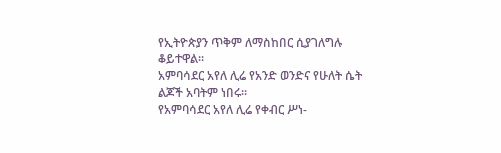የኢትዮጵያን ጥቅም ለማስከበር ሲያገለግሉ ቆይተዋል፡፡
አምባሳደር አየለ ሊሬ የአንድ ወንድና የሁለት ሴት ልጆች አባትም ነበሩ፡፡
የአምባሳደር አየለ ሊሬ የቀብር ሥነ-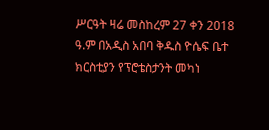ሥርዓት ዛሬ መስከረም 27 ቀን 2018 ዓ.ም በአዲስ አበባ ቅዱስ ዮሴፍ ቤተ ክርስቲያን የፕሮቴስታንት መካነ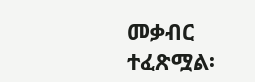መቃብር ተፈጽሟል፡